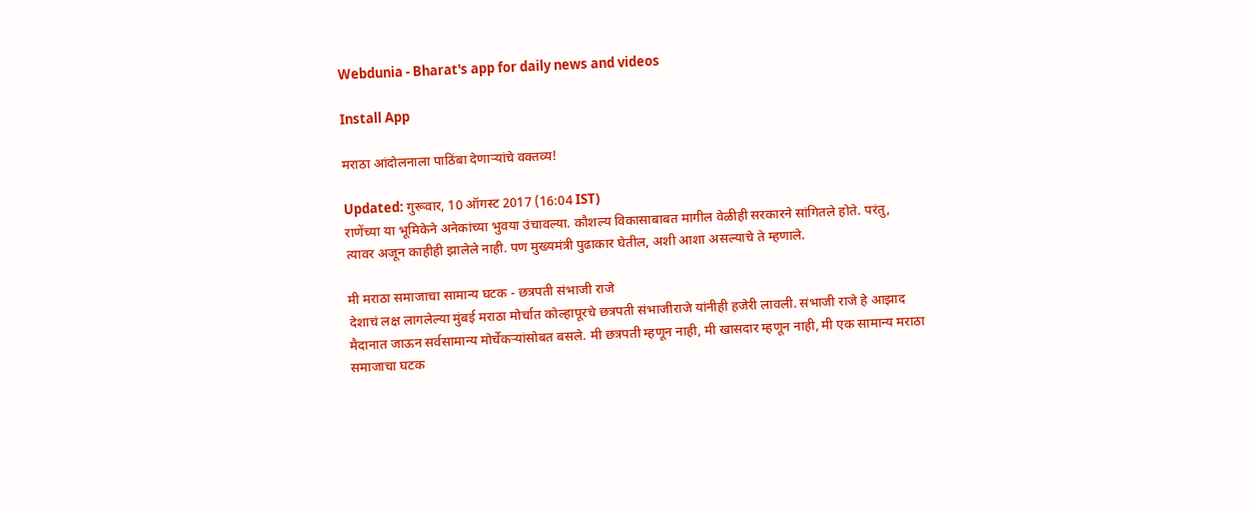Webdunia - Bharat's app for daily news and videos

Install App

मराठा आंदोलनाला पाठिंबा देणार्‍यांचे वक्तव्य!

Updated: गुरूवार, 10 ऑगस्ट 2017 (16:04 IST)
राणेंच्या या भूमिकेने अनेकांच्या भुवया उंचावल्या. कौशल्य विकासाबाबत मागील वेळीही सरकारने सांगितले होते. परंतु, त्यावर अजून काहीही झालेले नाही. पण मुख्यमंत्री पुढाकार घेतील, अशी आशा असल्याचे ते म्हणाले.

मी मराठा समाजाचा सामान्य घटक - छत्रपती संभाजी राजे
देशाचं लक्ष लागलेल्या मुंबई मराठा मोर्चात कोल्हापूरचे छत्रपती संभाजीराजे यांनीही हजेरी लावली. संभाजी राजे हे आझाद मैदानात जाऊन सर्वसामान्य मोर्चेकर्‍यांसोबत बसले. मी छत्रपती म्हणून नाही, मी खासदार म्हणून नाही, मी एक सामान्य मराठा समाजाचा घटक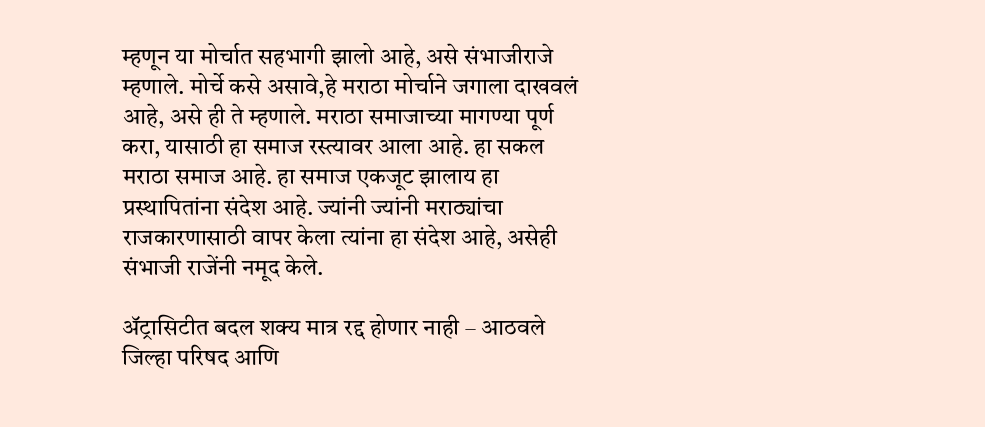म्हणून या मोर्चात सहभागी झालो आहे, असे संभाजीराजे म्हणाले. मोर्चे कसे असावे,हे मराठा मोर्चाने जगाला दाखवलं आहे, असे ही ते म्हणाले. मराठा समाजाच्या मागण्या पूर्ण करा, यासाठी हा समाज रस्त्यावर आला आहे. हा सकल मराठा समाज आहे. हा समाज एकजूट झालाय हा
प्रस्थापितांना संदेश आहे. ज्यांनी ज्यांनी मराठ्यांचा राजकारणासाठी वापर केला त्यांना हा संदेश आहे, असेही संभाजी राजेंनी नमूद केले.

अ‍ॅट्रासिटीत बदल शक्य मात्र रद्द होणार नाही – आठवले
जिल्हा परिषद आणि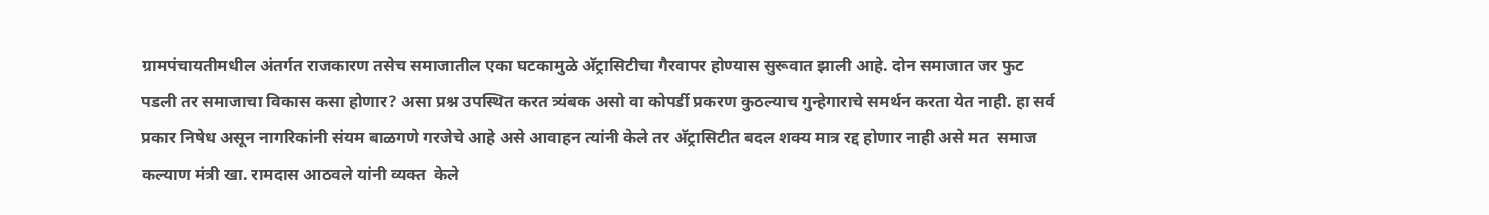ग्रामपंचायतीमधील अंतर्गत राजकारण तसेच समाजातील एका घटकामुळे अ‍ॅट्रासिटीचा गैरवापर होण्यास सुरूवात झाली आहे. दोन समाजात जर फुट पडली तर समाजाचा विकास कसा होणार? असा प्रश्न उपस्थित करत त्र्यंबक असो वा कोपर्डी प्रकरण कुठल्याच गुन्हेगाराचे समर्थन करता येत नाही. हा सर्व प्रकार निषेध असून नागरिकांनी संयम बाळगणे गरजेचे आहे असे आवाहन त्यांनी केले तर अ‍ॅट्रासिटीत बदल शक्य मात्र रद्द होणार नाही असे मत  समाज कल्याण मंत्री खा. रामदास आठवले यांनी व्यक्त  केले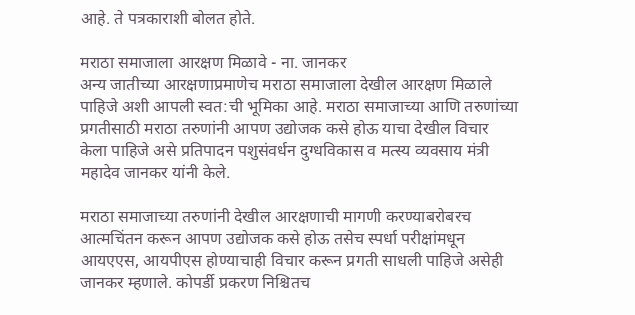आहे. ते पत्रकाराशी बोलत होते.

मराठा समाजाला आरक्षण मिळावे - ना. जानकर
अन्य जातीच्या आरक्षणाप्रमाणेच मराठा समाजाला देखील आरक्षण मिळाले पाहिजे अशी आपली स्वत:ची भूमिका आहे. मराठा समाजाच्या आणि तरुणांच्या प्रगतीसाठी मराठा तरुणांनी आपण उद्योजक कसे होऊ याचा देखील विचार केला पाहिजे असे प्रतिपादन पशुसंवर्धन दुग्धविकास व मत्स्य व्यवसाय मंत्री महादेव जानकर यांनी केले.

मराठा समाजाच्या तरुणांनी देखील आरक्षणाची मागणी करण्याबरोबरच आत्मचिंतन करून आपण उद्योजक कसे होऊ तसेच स्पर्धा परीक्षांमधून आयएएस, आयपीएस होण्याचाही विचार करून प्रगती साधली पाहिजे असेही जानकर म्हणाले. कोपर्डी प्रकरण निश्चितच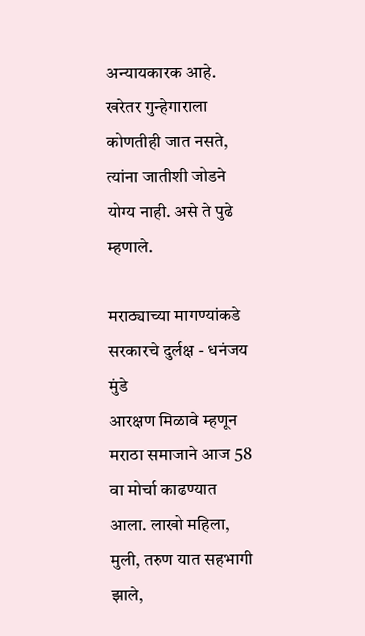अन्यायकारक आहे. खरेतर गुन्हेगाराला कोणतीही जात नसते, त्यांना जातीशी जोडने योग्य नाही. असे ते पुढे म्हणाले.

मराठ्याच्या मागण्यांकडे सरकारचे दुर्लक्ष - धनंजय मुंडे
आरक्षण मिळावे म्हणून मराठा समाजाने आज 58 वा मोर्चा काढण्यात आला. लाखो महिला, मुली, तरुण यात सहभागी झाले,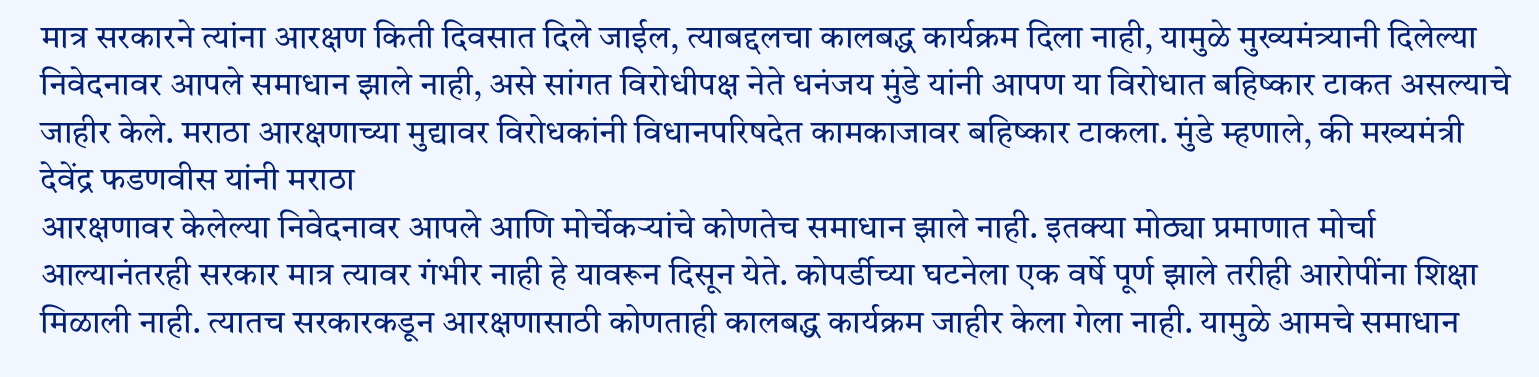मात्र सरकारने त्यांना आरक्षण किती दिवसात दिले जाईल, त्याबद्दलचा कालबद्ध कार्यक्रम दिला नाही, यामुळे मुख्यमंत्र्यानी दिलेल्या निवेदनावर आपले समाधान झाले नाही, असे सांगत विरोधीपक्ष नेते धनंजय मुंडे यांनी आपण या विरोधात बहिष्कार टाकत असल्याचे जाहीर केले. मराठा आरक्षणाच्या मुद्यावर विरोधकांनी विधानपरिषदेत कामकाजावर बहिष्कार टाकला. मुंडे म्हणाले, की मख्यमंत्री देवेंद्र फडणवीस यांनी मराठा
आरक्षणावर केलेल्या निवेदनावर आपले आणि मोर्चेकऱ्यांचे कोणतेच समाधान झाले नाही. इतक्‍या मोठ्या प्रमाणात मोर्चा आल्यानंतरही सरकार मात्र त्यावर गंभीर नाही हे यावरून दिसून येते. कोपर्डीच्या घटनेला एक वर्षे पूर्ण झाले तरीही आरोपींना शिक्षा मिळाली नाही. त्यातच सरकारकडून आरक्षणासाठी कोणताही कालबद्ध कार्यक्रम जाहीर केला गेला नाही. यामुळे आमचे समाधान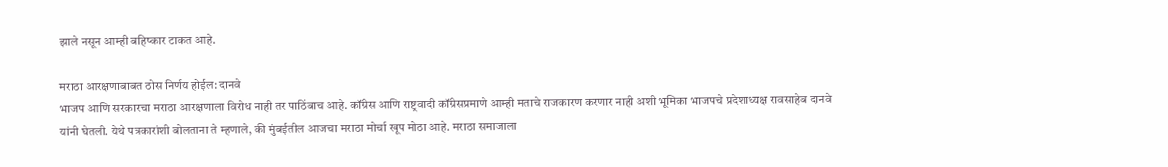झाले नसून आम्ही बहिष्कार टाकत आहे.

मराठा आरक्षणाबाबत ठोस निर्णय होईल: दानवे
भाजप आणि सरकारचा मराठा आरक्षणाला विरोध नाही तर पाठिंबाच आहे. कॉंग्रेस आणि राष्ट्रवादी कॉंग्रेसप्रमाणे आम्ही मताचे राजकारण करणार नाही अशी भूमिका भाजपचे प्रदेशाध्यक्ष रावसाहेब दानवे यांनी घेतली. येथे पत्रकारांशी बोलताना ते म्हणाले, की मुंबईतील आजचा मराठा मोर्चा खूप मोठा आहे. मराठा समाजाला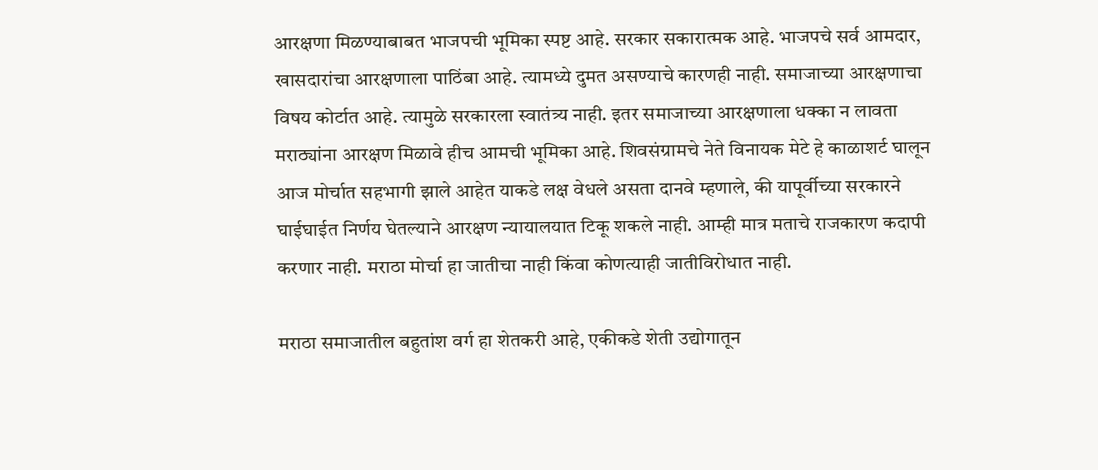आरक्षणा मिळण्याबाबत भाजपची भूमिका स्पष्ट आहे. सरकार सकारात्मक आहे. भाजपचे सर्व आमदार, खासदारांचा आरक्षणाला पाठिंबा आहे. त्यामध्ये दुमत असण्याचे कारणही नाही. समाजाच्या आरक्षणाचा विषय कोर्टात आहे. त्यामुळे सरकारला स्वातंत्र्य नाही. इतर समाजाच्या आरक्षणाला धक्का न लावता मराठ्यांना आरक्षण मिळावे हीच आमची भूमिका आहे. शिवसंग्रामचे नेते विनायक मेटे हे काळाशर्ट घालून आज मोर्चात सहभागी झाले आहेत याकडे लक्ष वेधले असता दानवे म्हणाले, की यापूर्वीच्या सरकारने घाईघाईत निर्णय घेतल्याने आरक्षण न्यायालयात टिकू शकले नाही. आम्ही मात्र मताचे राजकारण कदापी करणार नाही. मराठा मोर्चा हा जातीचा नाही किंवा कोणत्याही जातीविरोधात नाही.

मराठा समाजातील बहुतांश वर्ग हा शेतकरी आहे, एकीकडे शेती उद्योगातून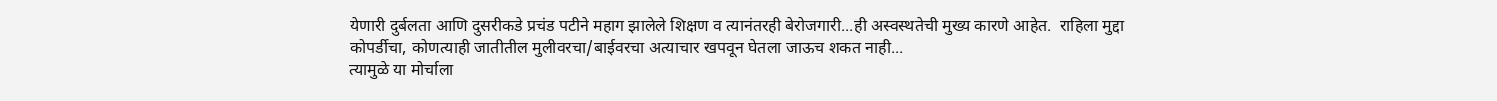येणारी दुर्बलता आणि दुसरीकडे प्रचंड पटीने महाग झालेले शिक्षण व त्यानंतरही बेरोजगारी...ही अस्वस्थतेची मुख्य कारणे आहेत.  राहिला मुद्दा
कोपर्डीचा, कोणत्याही जातीतील मुलीवरचा/बाईवरचा अत्याचार खपवून घेतला जाऊच शकत नाही...
त्यामुळे या मोर्चाला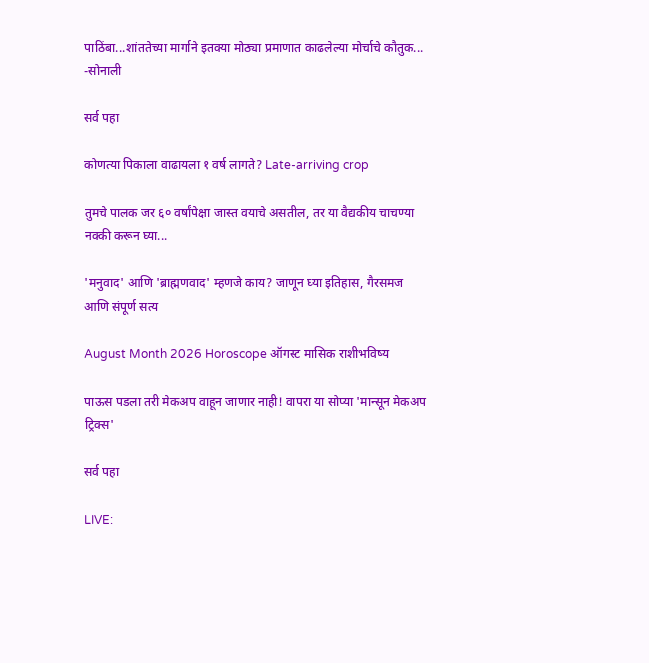पाठिंबा...शांततेच्या मार्गाने इतक्या मोठ्या प्रमाणात काढलेल्या मोर्चाचे कौतुक...  -सोनाली

सर्व पहा

कोणत्या पिकाला वाढायला १ वर्ष लागते? Late-arriving crop

तुमचे पालक जर ६० वर्षांपेक्षा जास्त वयाचे असतील, तर या वैद्यकीय चाचण्या नक्की करून घ्या...

'मनुवाद' आणि 'ब्राह्मणवाद' म्हणजे काय? जाणून घ्या इतिहास, गैरसमज आणि संपूर्ण सत्य

August Month 2026 Horoscope ऑगस्ट मासिक राशीभविष्य

पाऊस पडला तरी मेकअप वाहून जाणार नाही! वापरा या सोप्या 'मान्सून मेकअप ट्रिक्स'

सर्व पहा

LIVE: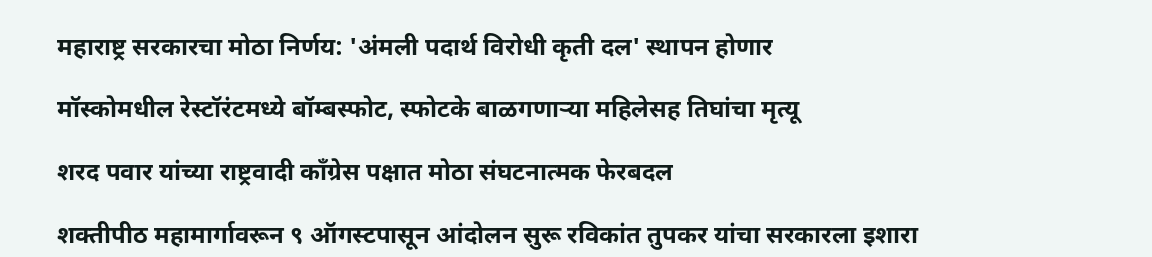महाराष्ट्र सरकारचा मोठा निर्णय: 'अंमली पदार्थ विरोधी कृती दल' स्थापन होणार

मॉस्कोमधील रेस्टॉरंटमध्ये बॉम्बस्फोट, स्फोटके बाळगणाऱ्या महिलेसह तिघांचा मृत्यू

शरद पवार यांच्या राष्ट्रवादी काँग्रेस पक्षात मोठा संघटनात्मक फेरबदल

शक्तीपीठ महामार्गावरून ९ ऑगस्टपासून आंदोलन सुरू रविकांत तुपकर यांचा सरकारला इशारा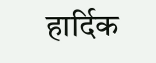हार्दिक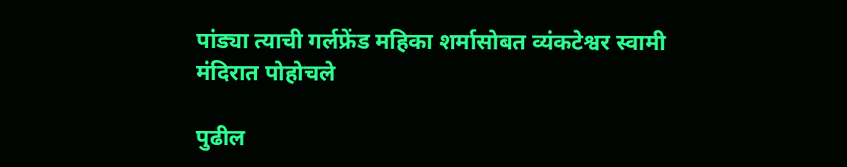पांड्या त्याची गर्लफ्रेंड महिका शर्मासोबत व्यंकटेश्वर स्वामी मंदिरात पोहोचले

पुढील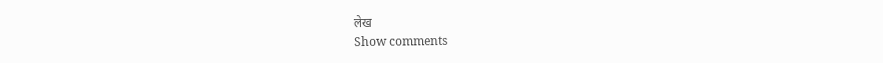लेख
Show comments